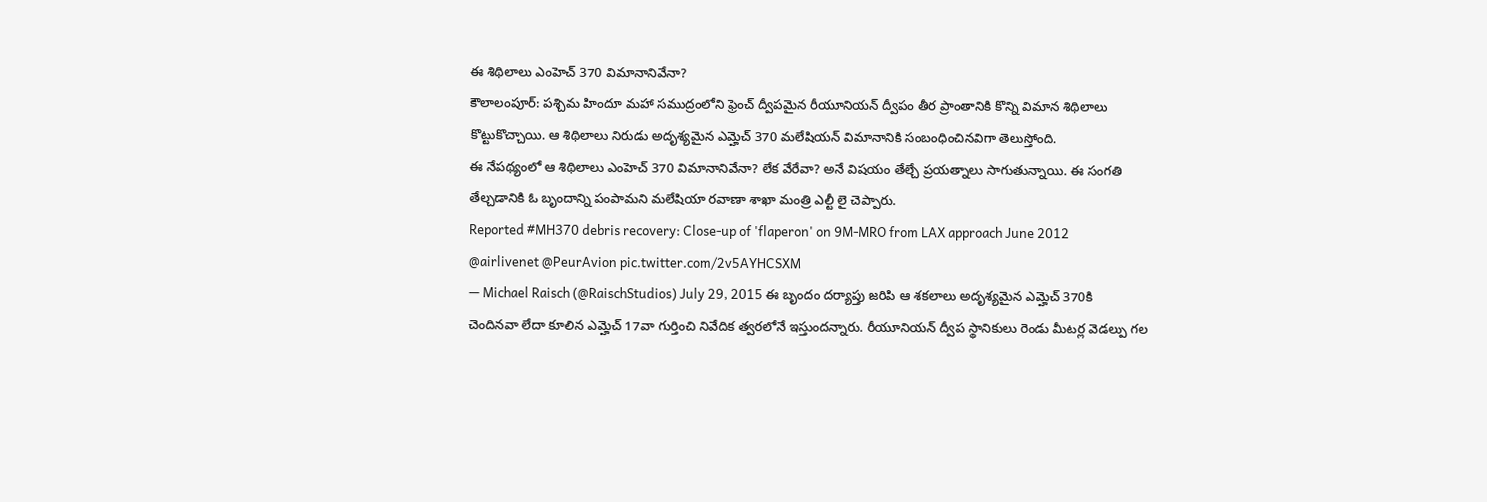ఈ శిథిలాలు ఎంహెచ్ 370 విమానానివేనా?
కౌలాలంపూర్: పశ్చిమ హిందూ మహా సముద్రంలోని ఫ్రెంచ్ ద్వీపమైన రీయూనియన్ ద్వీపం తీర ప్రాంతానికి కొన్ని విమాన శిథిలాలు కొట్టుకొచ్చాయి. ఆ శిథిలాలు నిరుడు అదృశ్యమైన ఎమ్హెచ్ 370 మలేషియన్ విమానానికి సంబంధించినవిగా తెలుస్తోంది.
ఈ నేపథ్యంలో ఆ శిథిలాలు ఎంహెచ్ 370 విమానానివేనా? లేక వేరేవా? అనే విషయం తేల్చే ప్రయత్నాలు సాగుతున్నాయి. ఈ సంగతి తేల్చడానికి ఓ బృందాన్ని పంపామని మలేషియా రవాణా శాఖా మంత్రి ఎల్టీ లై చెప్పారు.
Reported #MH370 debris recovery: Close-up of 'flaperon' on 9M-MRO from LAX approach June 2012 @airlivenet @PeurAvion pic.twitter.com/2v5AYHCSXM
— Michael Raisch (@RaischStudios) July 29, 2015 ఈ బృందం దర్యాప్తు జరిపి ఆ శకలాలు అదృశ్యమైన ఎమ్హెచ్ 370కి చెందినవా లేదా కూలిన ఎమ్హెచ్ 17వా గుర్తించి నివేదిక త్వరలోనే ఇస్తుందన్నారు. రీయూనియన్ ద్వీప స్థానికులు రెండు మీటర్ల వెడల్పు గల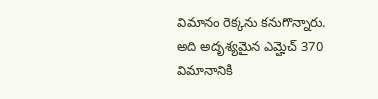విమానం రెక్కను కనుగొన్నారు. అది అదృశ్యమైన ఎమ్హెచ్ 370 విమానానికి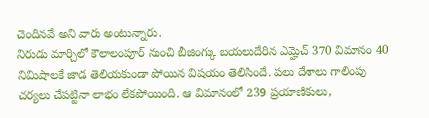చెందినవే అని వారు అంటున్నారు.
నిరుడు మార్చిలో కౌలాలంపూర్ నుంచి బీజింగ్కు బయలుదేరిన ఎమ్హెచ్ 370 విమానం 40 నిమిషాలకే జాడ తెలియకుండా పోయిన విషయం తెలిసిందే. పలు దేశాలు గాలింపు చర్యలు చేపట్టినా లాభం లేకపోయింది. ఆ విమానంలో 239 ప్రయాణికులు,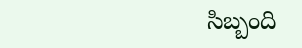సిబ్బంది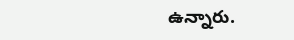ఉన్నారు.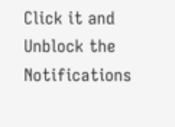Click it and Unblock the Notifications